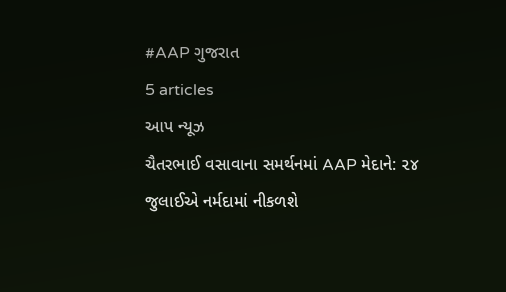#AAP ગુજરાત
5 articles
આપ ન્યૂઝ
ચૈતરભાઈ વસાવાના સમર્થનમાં AAP મેદાને: ૨૪ જુલાઈએ નર્મદામાં નીકળશે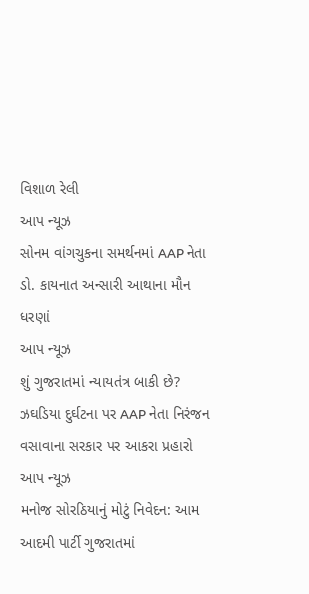વિશાળ રેલી
આપ ન્યૂઝ
સોનમ વાંગચુકના સમર્થનમાં AAP નેતા ડો. કાયનાત અન્સારી આથાના મૌન ધરણાં
આપ ન્યૂઝ
શું ગુજરાતમાં ન્યાયતંત્ર બાકી છે? ઝઘડિયા દુર્ઘટના પર AAP નેતા નિરંજન વસાવાના સરકાર પર આકરા પ્રહારો
આપ ન્યૂઝ
મનોજ સોરઠિયાનું મોટું નિવેદન: આમ આદમી પાર્ટી ગુજરાતમાં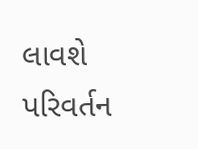લાવશે પરિવર્તન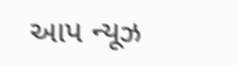આપ ન્યૂઝ